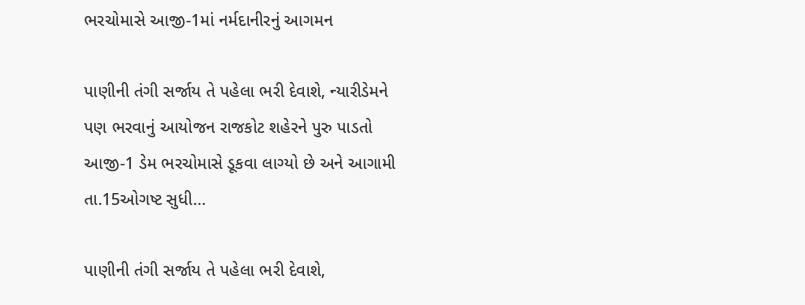ભરચોમાસે આજી-1માં નર્મદાનીરનું આગમન

પાણીની તંગી સર્જાય તે પહેલા ભરી દેવાશે, ન્યારીડેમને પણ ભરવાનું આયોજન રાજકોટ શહેરને પુરુ પાડતો આજી-1 ડેમ ભરચોમાસે ડૂકવા લાગ્યો છે અને આગામી તા.15ઓગષ્ટ સુધી…

પાણીની તંગી સર્જાય તે પહેલા ભરી દેવાશે,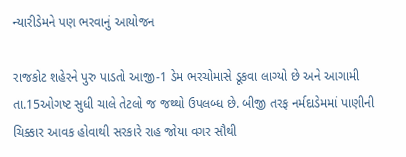ન્યારીડેમને પણ ભરવાનું આયોજન

રાજકોટ શહેરને પુરુ પાડતો આજી-1 ડેમ ભરચોમાસે ડૂકવા લાગ્યો છે અને આગામી તા.15ઓગષ્ટ સુધી ચાલે તેટલો જ જથ્થો ઉપલબ્ધ છે. બીજી તરફ નર્મદાડેમમાં પાણીની ચિક્કાર આવક હોવાથી સરકારે રાહ જોયા વગર સૌથી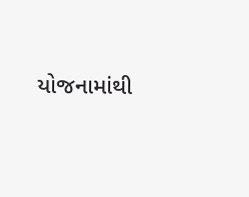યોજનામાંથી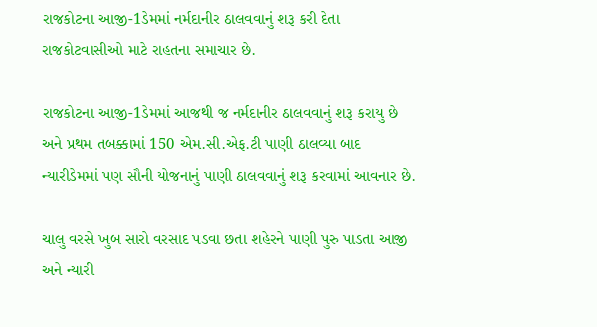રાજકોટના આજી-1ડેમમાં નર્મદાનીર ઠાલવવાનું શરૂ કરી દેતા રાજકોટવાસીઓ માટે રાહતના સમાચાર છે.

રાજકોટના આજી-1ડેમમાં આજથી જ નર્મદાનીર ઠાલવવાનું શરૂ કરાયુ છે અને પ્રથમ તબક્કામાં 150 એમ.સી.એફ.ટી પાણી ઠાલવ્યા બાદ ન્યારીડેમમાં પણ સૌની યોજનાનું પાણી ઠાલવવાનું શરૂ કરવામાં આવનાર છે.

ચાલુ વરસે ખુબ સારો વરસાદ પડવા છતા શહેરને પાણી પુરુ પાડતા આજી અને ન્યારી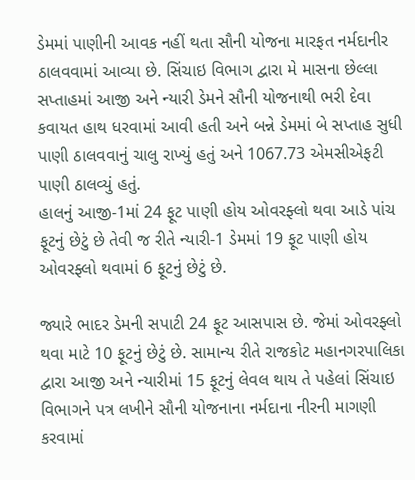ડેમમાં પાણીની આવક નહીં થતા સૌની યોજના મારફત નર્મદાનીર ઠાલવવામાં આવ્યા છે. સિંચાઇ વિભાગ દ્વારા મે માસના છેલ્લા સપ્તાહમાં આજી અને ન્યારી ડેમને સૌની યોજનાથી ભરી દેવા કવાયત હાથ ધરવામાં આવી હતી અને બન્ને ડેમમાં બે સપ્તાહ સુધી પાણી ઠાલવવાનું ચાલુ રાખ્યું હતું અને 1067.73 એમસીએફટી પાણી ઠાલવ્યું હતું.
હાલનું આજી-1માં 24 ફૂટ પાણી હોય ઓવરફ્લો થવા આડે પાંચ ફૂટનું છેટું છે તેવી જ રીતે ન્યારી-1 ડેમમાં 19 ફૂટ પાણી હોય ઓવરફ્લો થવામાં 6 ફૂટનું છેટું છે.

જ્યારે ભાદર ડેમની સપાટી 24 ફૂટ આસપાસ છે. જેમાં ઓવરફ્લો થવા માટે 10 ફૂટનું છેટું છે. સામાન્ય રીતે રાજકોટ મહાનગરપાલિકા દ્વારા આજી અને ન્યારીમાં 15 ફૂટનું લેવલ થાય તે પહેલાં સિંચાઇ વિભાગને પત્ર લખીને સૌની યોજનાના નર્મદાના નીરની માગણી કરવામાં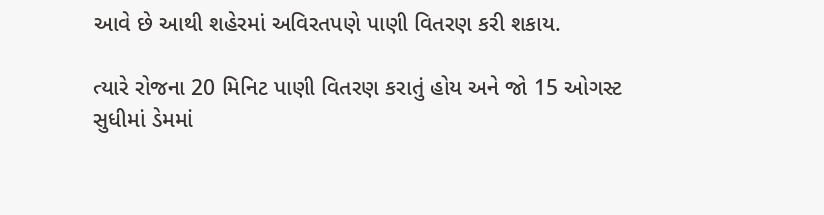આવે છે આથી શહેરમાં અવિરતપણે પાણી વિતરણ કરી શકાય.

ત્યારે રોજના 20 મિનિટ પાણી વિતરણ કરાતું હોય અને જો 15 ઓગસ્ટ સુધીમાં ડેમમાં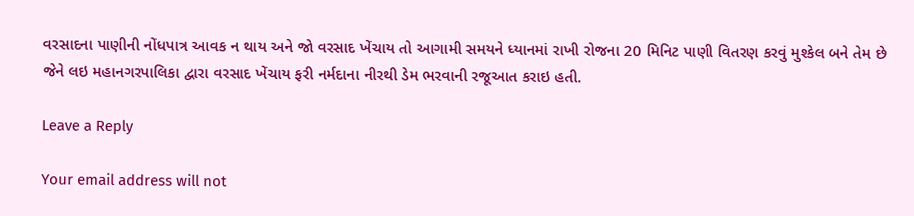વરસાદના પાણીની નોંધપાત્ર આવક ન થાય અને જો વરસાદ ખેંચાય તો આગામી સમયને ધ્યાનમાં રાખી રોજના 20 મિનિટ પાણી વિતરણ કરવું મુશ્કેલ બને તેમ છે જેને લઇ મહાનગરપાલિકા દ્વારા વરસાદ ખેંચાય ફરી નર્મદાના નીરથી ડેમ ભરવાની રજૂઆત કરાઇ હતી.

Leave a Reply

Your email address will not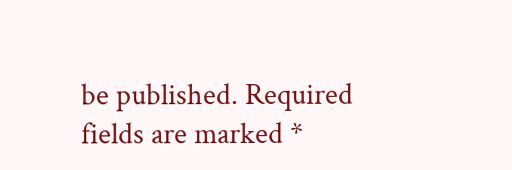be published. Required fields are marked *